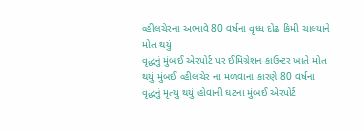વ્હીલચેરના અભાવે 80 વર્ષના વૃધ્ધ દોઢ કિમી ચાલ્યાને મોત થયું
વૃદ્ધનું મુંબઈ એરપોર્ટ પર ઈમિગ્રેશન કાઉન્ટર ખાતે મોત થયું મુંબઈ વ્હીલચેર ના મળવાના કારણે 80 વર્ષના વૃદ્ધનું મૃત્યુ થયું હોવાની ઘટના મુંબઈ એરપોર્ટ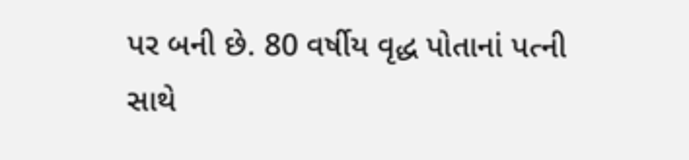પર બની છે. 80 વર્ષીય વૃદ્ધ પોતાનાં પત્ની સાથે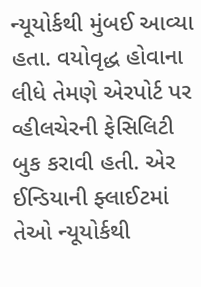ન્યૂયોર્કથી મુંબઈ આવ્યા હતા. વયોવૃદ્ધ હોવાના લીધે તેમણે એરપોર્ટ પર વ્હીલચેરની ફેસિલિટી બુક કરાવી હતી. એર ઈન્ડિયાની ફ્લાઈટમાં તેઓ ન્યૂયોર્કથી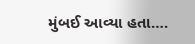મુંબઈ આવ્યા હતા….